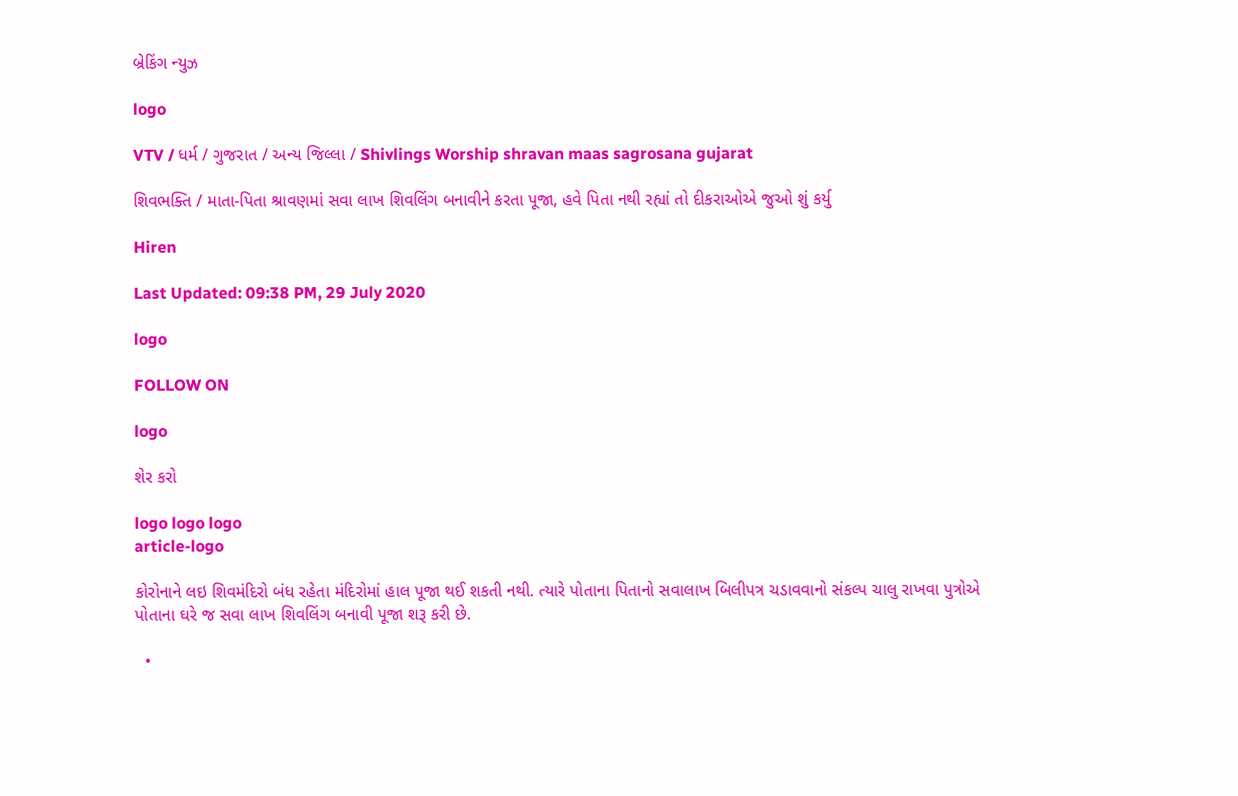બ્રેકિંગ ન્યુઝ

logo

VTV / ધર્મ / ગુજરાત / અન્ય જિલ્લા / Shivlings Worship shravan maas sagrosana gujarat

શિવભક્તિ / માતા-પિતા શ્રાવણમાં સવા લાખ શિવલિંગ બનાવીને કરતા પૂજા, હવે પિતા નથી રહ્યાં તો દીકરાઓએ જુઓ શું કર્યુ

Hiren

Last Updated: 09:38 PM, 29 July 2020

logo

FOLLOW ON

logo

શેર કરો

logo logo logo
article-logo

કોરોનાને લઇ શિવમંદિરો બંધ રહેતા મંદિરોમાં હાલ પૂજા થઈ શકતી નથી. ત્યારે પોતાના પિતાનો સવાલાખ બિલીપત્ર ચડાવવાનો સંકલ્પ ચાલુ રાખવા પુત્રોએ પોતાના ઘરે જ સવા લાખ શિવલિંગ બનાવી પૂજા શરૂ કરી છે.

  •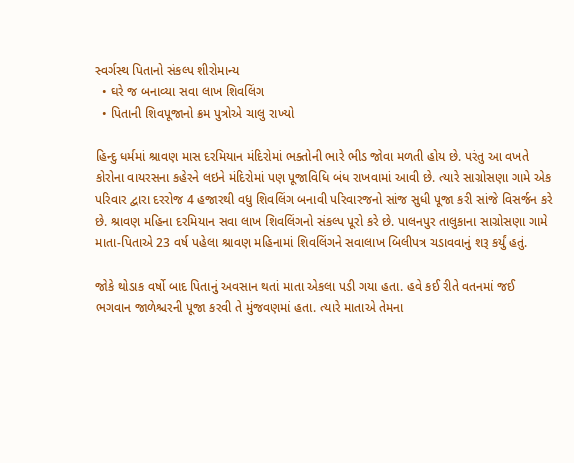સ્વર્ગસ્થ પિતાનો સંકલ્પ શીરોમાન્ય
  • ઘરે જ બનાવ્યા સવા લાખ શિવલિંગ
  • પિતાની શિવપૂજાનો ક્રમ પુત્રોએ ચાલુ રાખ્યો

હિન્દુ ધર્મમાં શ્રાવણ માસ દરમિયાન મંદિરોમાં ભક્તોની ભારે ભીડ જોવા મળતી હોય છે. પરંતુ આ વખતે કોરોના વાયરસના કહેરને લઇને મંદિરોમાં પણ પૂજાવિધિ બંધ રાખવામાં આવી છે. ત્યારે સાગ્રોસણા ગામે એક પરિવાર દ્વારા દરરોજ 4 હજારથી વધુ શિવલિંગ બનાવી પરિવારજનો સાંજ સુધી પૂજા કરી સાંજે વિસર્જન કરે છે. શ્રાવણ મહિના દરમિયાન સવા લાખ શિવલિંગનો સંકલ્પ પૂરો કરે છે. પાલનપુર તાલુકાના સાગ્રોસણા ગામે માતા-પિતાએ 23 વર્ષ પહેલા શ્રાવણ મહિનામાં શિવલિંગને સવાલાખ બિલીપત્ર ચડાવવાનું શરૂ કર્યું હતું.

જોકે થોડાક વર્ષો બાદ પિતાનું અવસાન થતાં માતા એકલા પડી ગયા હતા. હવે કઈ રીતે વતનમાં જઈ ભગવાન જાળેશ્ચરની પૂજા કરવી તે મુંજવણમાં હતા. ત્યારે માતાએ તેમના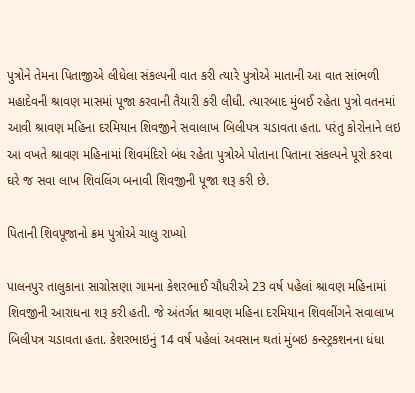પુત્રોને તેમના પિતાજીએ લીધેલા સંકલ્પની વાત કરી ત્યારે પુત્રોએ માતાની આ વાત સાંભળી મહાદેવની શ્રાવણ માસમાં પૂજા કરવાની તૈયારી કરી લીધી. ત્યારબાદ મુંબઈ રહેતા પુત્રો વતનમાં આવી શ્રાવણ મહિના દરમિયાન શિવજીને સવાલાખ બિલીપત્ર ચડાવતા હતા. પરંતુ કોરોનાને લઇ આ વખતે શ્રાવણ મહિનામાં શિવમંદિરો બંધ રહેતા પુત્રોએ પોતાના પિતાના સંકલ્પને પૂરો કરવા ઘરે જ સવા લાખ શિવલિંગ બનાવી શિવજીની પૂજા શરૂ કરી છે.

પિતાની શિવપૂજાનો ક્રમ પુત્રોએ ચાલુ રાખ્યો

પાલનપુર તાલુકાના સાગ્રોસણા ગામના કેશરભાઈ ચૌધરીએ 23 વર્ષ પહેલાં શ્રાવણ મહિનામાં શિવજીની આરાધના શરૂ કરી હતી. જે અંતર્ગત શ્રાવણ મહિના દરમિયાન શિવલીંગને સવાલાખ બિલીપત્ર ચડાવતા હતા. કેશરભાઇનું 14 વર્ષ પહેલાં અવસાન થતાં મુંબઇ કન્સ્ટ્રકશનના ધંધા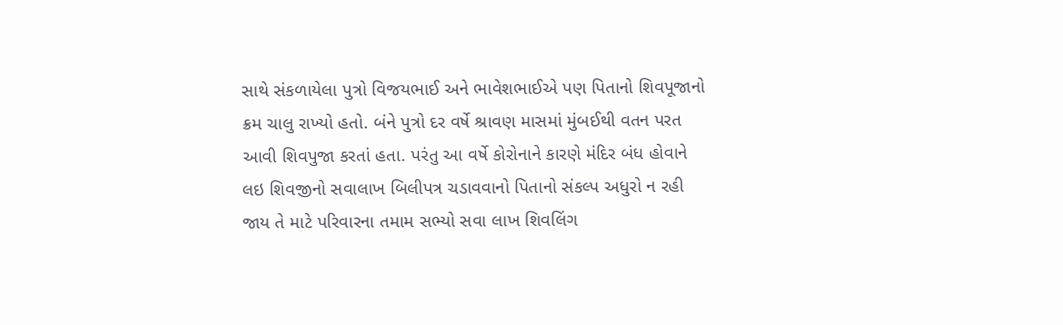સાથે સંકળાયેલા પુત્રો વિજયભાઈ અને ભાવેશભાઈએ પણ પિતાનો શિવપૂજાનો ક્રમ ચાલુ રાખ્યો હતો. બંને પુત્રો દર વર્ષે શ્રાવણ માસમાં મુંબઈથી વતન પરત આવી શિવપુજા કરતાં હતા. પરંતુ આ વર્ષે કોરોનાને કારણે મંદિર બંધ હોવાને લઇ શિવજીનો સવાલાખ બિલીપત્ર ચડાવવાનો પિતાનો સંકલ્પ અધુરો ન રહી જાય તે માટે પરિવારના તમામ સભ્યો સવા લાખ શિવલિંગ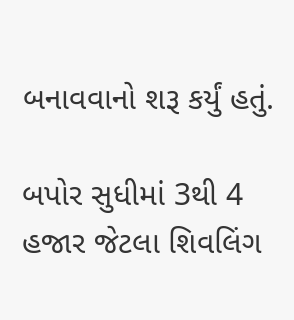બનાવવાનો શરૂ કર્યું હતું.

બપોર સુધીમાં 3થી 4 હજાર જેટલા શિવલિંગ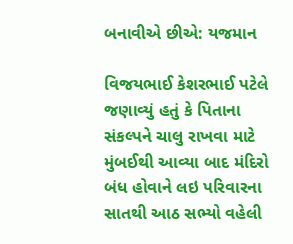બનાવીએ છીએ: યજમાન

વિજયભાઈ કેશરભાઈ પટેલે જણાવ્યું હતું કે ‌પિતાના સંકલ્પને ચાલુ રાખવા માટે મુંબઈથી આવ્યા બાદ મંદિરો બંધ હોવાને લઇ પરિવારના સાતથી આઠ સભ્યો વહેલી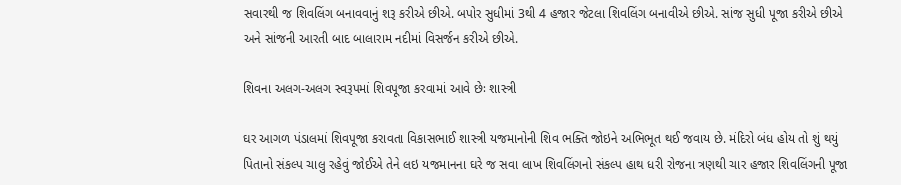સવારથી જ શિવલિંગ બનાવવાનું શરૂ કરીએ છીએ. બપોર સુધીમાં 3થી 4 હજાર જેટલા શિવલિંગ બનાવીએ છીએ. સાંજ સુધી પૂજા કરીએ છીએ અને સાંજની આરતી બાદ બાલારામ નદીમાં વિસર્જન કરીએ છીએ.

શિવના અલગ-અલગ સ્વરૂપમાં શિવપૂજા કરવામાં આવે છેઃ શાસ્ત્રી

ઘર આગળ પંડાલમાં શિવપૂજા કરાવતા વિકાસભાઈ શાસ્ત્રી યજમાનોની શિવ ભક્તિ જોઇને અભિભૂત થઈ જવાય છે. મંદિરો બંધ હોય તો શું થયું પિતાનો સંકલ્પ ચાલુ રહેવું જોઈએ તેને લઇ યજમાનના ઘરે જ સવા લાખ શિવલિંગનો સંકલ્પ હાથ ધરી રોજના ત્રણથી ચાર હજાર શિવલિંગની પૂજા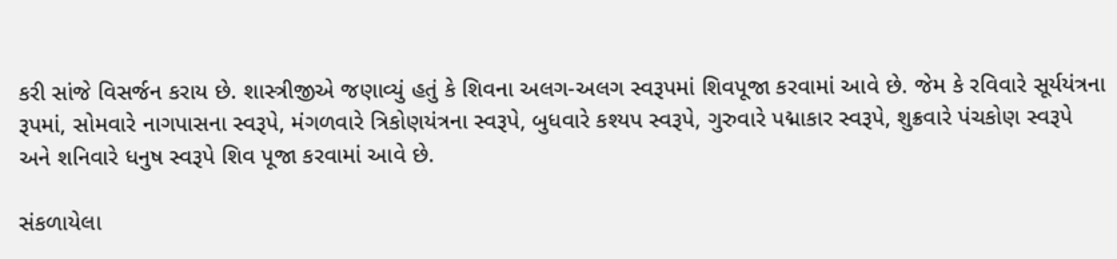કરી સાંજે વિસર્જન કરાય છે. શાસ્ત્રીજીએ જણાવ્યું હતું કે શિવના અલગ-અલગ સ્વરૂપમાં શિવપૂજા કરવામાં આવે છે. જેમ કે રવિવારે સૂર્યયંત્રના રૂપમાં, સોમવારે નાગપાસના સ્વરૂપે, મંગળવારે ત્રિકોણયંત્રના સ્વરૂપે, બુધવારે કશ્યપ સ્વરૂપે, ગુરુવારે પદ્માકાર સ્વરૂપે, શુક્રવારે પંચકોણ સ્વરૂપે અને શનિવારે ધનુષ સ્વરૂપે શિવ પૂજા કરવામાં આવે છે.

સંકળાયેલા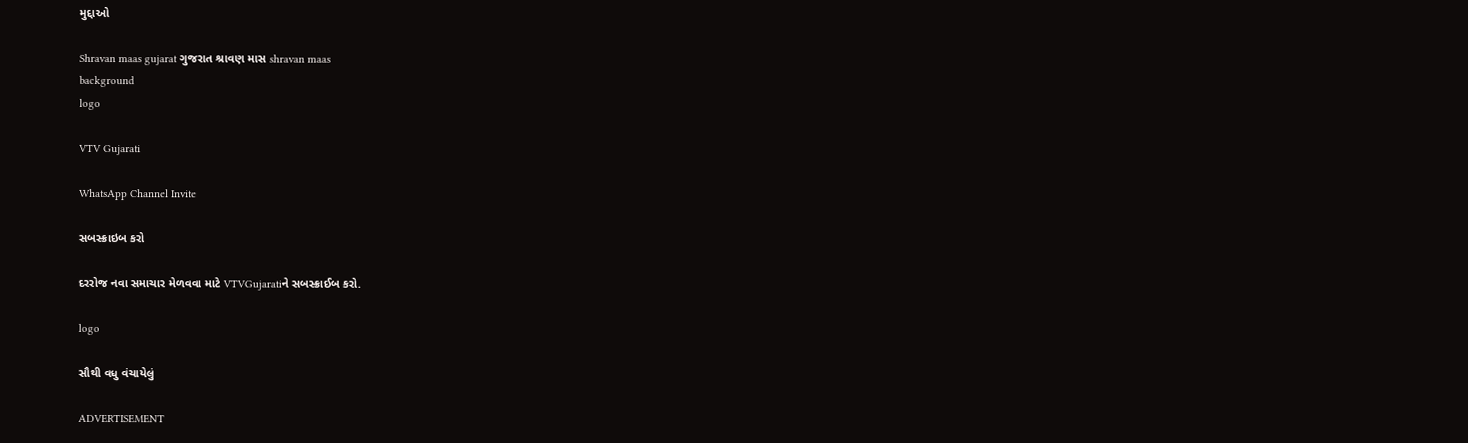મુદ્દાઓ

Shravan maas gujarat ગુજરાત શ્રાવણ માસ shravan maas
background
logo

VTV Gujarati

WhatsApp Channel Invite

સબસ્ક્રાઇબ કરો

દરરોજ નવા સમાચાર મેળવવા માટે VTVGujaratiને સબસ્ક્રાઈબ કરો.

logo

સૌથી વધુ વંચાયેલું

ADVERTISEMENT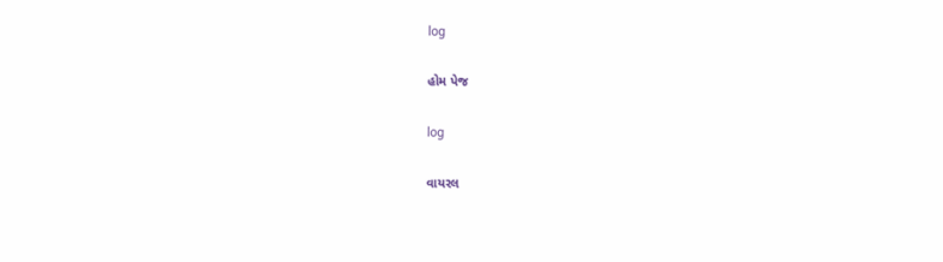log

હોમ પેજ

log

વાયરલ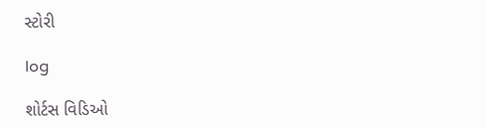સ્ટોરી

log

શોર્ટસ વિડિઓ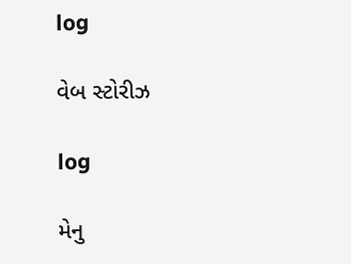log

વેબ સ્ટોરીઝ

log

મેનુ